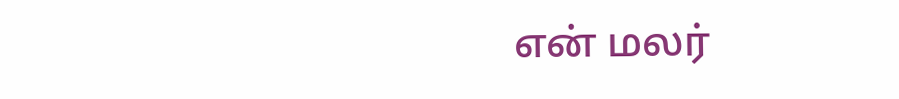என் மலர்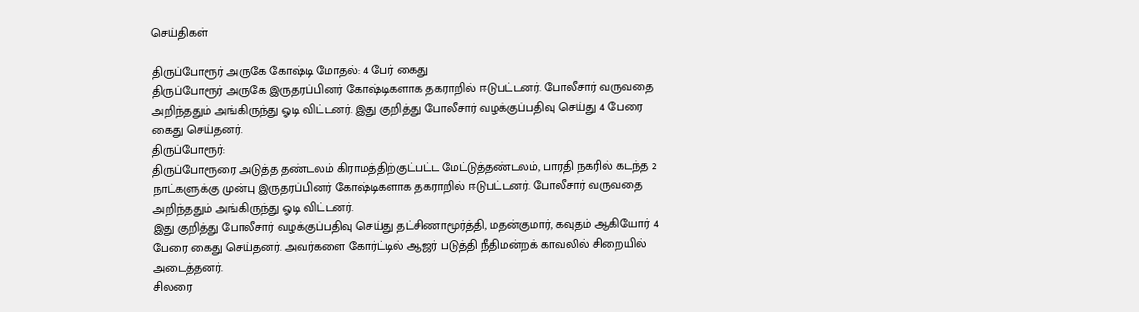செய்திகள்

திருப்போரூர் அருகே கோஷ்டி மோதல்: 4 பேர் கைது
திருப்போரூர் அருகே இருதரப்பினர் கோஷ்டிகளாக தகராறில் ஈடுபட்டனர். போலீசார் வருவதை அறிந்ததும் அங்கிருந்து ஓடி விட்டனர். இது குறித்து போலீசார் வழக்குப்பதிவு செய்து 4 பேரை கைது செய்தனர்.
திருப்போரூர்:
திருப்போரூரை அடுத்த தண்டலம் கிராமத்திற்குட்பட்ட மேட்டுத்தண்டலம், பாரதி நகரில் கடந்த 2 நாட்களுக்கு முன்பு இருதரப்பினர் கோஷ்டிகளாக தகராறில் ஈடுபட்டனர். போலீசார் வருவதை அறிந்ததும் அங்கிருந்து ஓடி விட்டனர்.
இது குறித்து போலீசார் வழக்குப்பதிவு செய்து தட்சிணாமூர்த்தி, மதன்குமார், கவுதம் ஆகியோர் 4 பேரை கைது செய்தனர். அவர்களை கோர்ட்டில் ஆஜர் படுத்தி நீதிமன்றக் காவலில் சிறையில் அடைத்தனர்.
சிலரை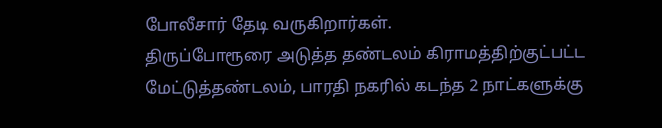போலீசார் தேடி வருகிறார்கள்.
திருப்போரூரை அடுத்த தண்டலம் கிராமத்திற்குட்பட்ட மேட்டுத்தண்டலம், பாரதி நகரில் கடந்த 2 நாட்களுக்கு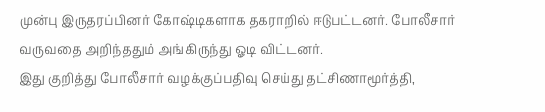முன்பு இருதரப்பினர் கோஷ்டிகளாக தகராறில் ஈடுபட்டனர். போலீசார் வருவதை அறிந்ததும் அங்கிருந்து ஓடி விட்டனர்.
இது குறித்து போலீசார் வழக்குப்பதிவு செய்து தட்சிணாமூர்த்தி,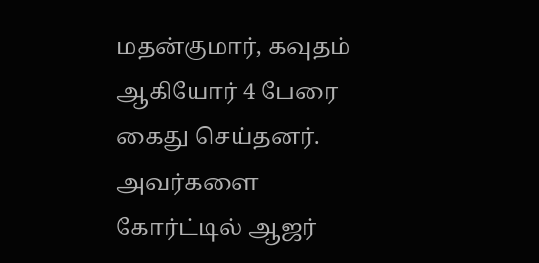மதன்குமார், கவுதம் ஆகியோர் 4 பேரை கைது செய்தனர். அவர்களை கோர்ட்டில் ஆஜர்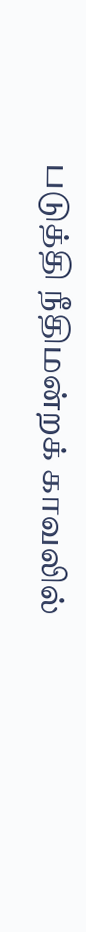படுத்தி நீதிமன்றக் காவலில்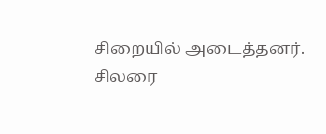சிறையில் அடைத்தனர்.
சிலரை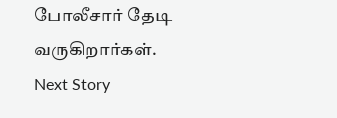போலீசார் தேடி வருகிறார்கள்.
Next Story